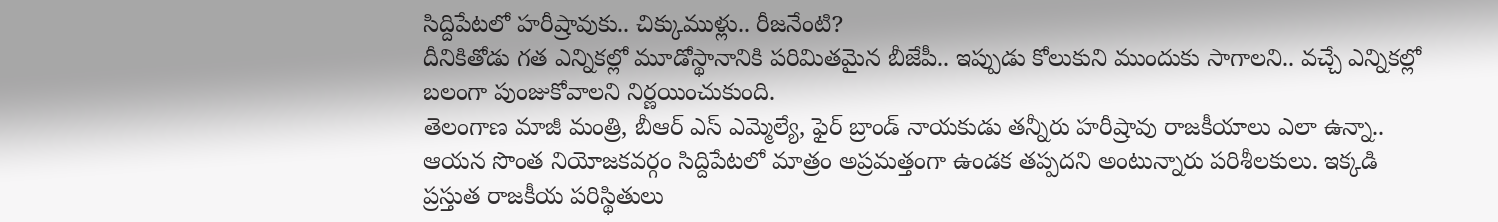సిద్దిపేటలో హరీష్రావుకు.. చిక్కుముళ్లు.. రీజనేంటి?
దీనికితోడు గత ఎన్నికల్లో మూడోస్థానానికి పరిమితమైన బీజేపీ.. ఇప్పుడు కోలుకుని ముందుకు సాగాలని.. వచ్చే ఎన్నికల్లో బలంగా పుంజుకోవాలని నిర్ణయించుకుంది.
తెలంగాణ మాజీ మంత్రి, బీఆర్ ఎస్ ఎమ్మెల్యే, ఫైర్ బ్రాండ్ నాయకుడు తన్నీరు హరీష్రావు రాజకీయాలు ఎలా ఉన్నా.. ఆయన సొంత నియోజకవర్గం సిద్దిపేటలో మాత్రం అప్రమత్తంగా ఉండక తప్పదని అంటున్నారు పరిశీలకులు. ఇక్కడి ప్రస్తుత రాజకీయ పరిస్థితులు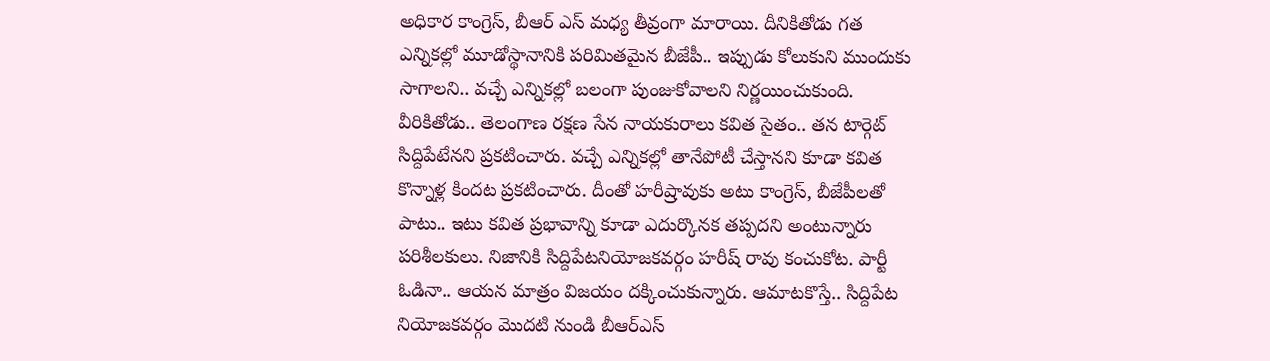అధికార కాంగ్రెస్, బీఆర్ ఎస్ మధ్య తీవ్రంగా మారాయి. దీనికితోడు గత ఎన్నికల్లో మూడోస్థానానికి పరిమితమైన బీజేపీ.. ఇప్పుడు కోలుకుని ముందుకు సాగాలని.. వచ్చే ఎన్నికల్లో బలంగా పుంజుకోవాలని నిర్ణయించుకుంది.
వీరికితోడు.. తెలంగాణ రక్షణ సేన నాయకురాలు కవిత సైతం.. తన టార్గెట్ సిద్దిపేటేనని ప్రకటించారు. వచ్చే ఎన్నికల్లో తానేపోటీ చేస్తానని కూడా కవిత కొన్నాళ్ల కిందట ప్రకటించారు. దీంతో హరీష్రావుకు అటు కాంగ్రెస్, బీజేపీలతో పాటు.. ఇటు కవిత ప్రభావాన్ని కూడా ఎదుర్కొనక తప్పదని అంటున్నారు పరిశీలకులు. నిజానికి సిద్దిపేటనియోజకవర్గం హరీష్ రావు కంచుకోట. పార్టీ ఓడినా.. ఆయన మాత్రం విజయం దక్కించుకున్నారు. ఆమాటకొస్తే.. సిద్దిపేట నియోజకవర్గం మొదటి నుండి బీఆర్ఎస్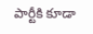పార్టీకి కూడా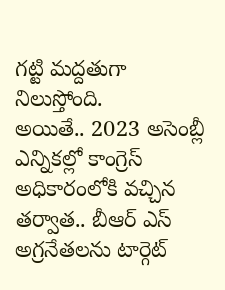గట్టి మద్దతుగా నిలుస్తోంది.
అయితే.. 2023 అసెంబ్లీ ఎన్నికల్లో కాంగ్రెస్ అధికారంలోకి వచ్చిన తర్వాత.. బీఆర్ ఎస్ అగ్రనేతలను టార్గెట్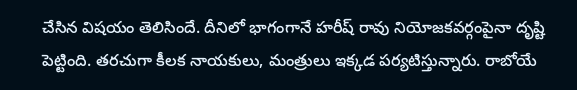చేసిన విషయం తెలిసిందే. దీనిలో భాగంగానే హరీష్ రావు నియోజకవర్గంపైనా దృష్టి పెట్టింది. తరచుగా కీలక నాయకులు, మంత్రులు ఇక్కడ పర్యటిస్తున్నారు. రాబోయే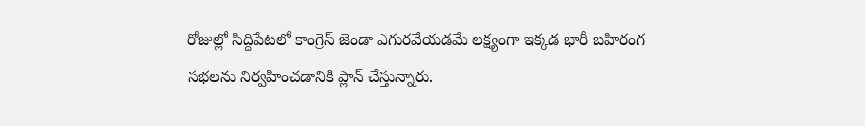రోజుల్లో సిద్దిపేటలో కాంగ్రెస్ జెండా ఎగురవేయడమే లక్ష్యంగా ఇక్కడ భారీ బహిరంగ సభలను నిర్వహించడానికి ప్లాన్ చేస్తున్నారు.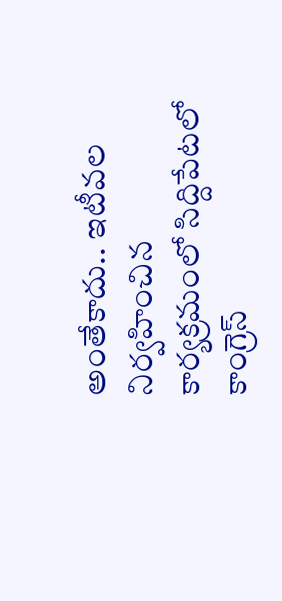అంతేకాదు.. ఇటీవల నిర్వహించిన కార్యక్రమంలో సిద్దిపేటలో కాంగ్రెస్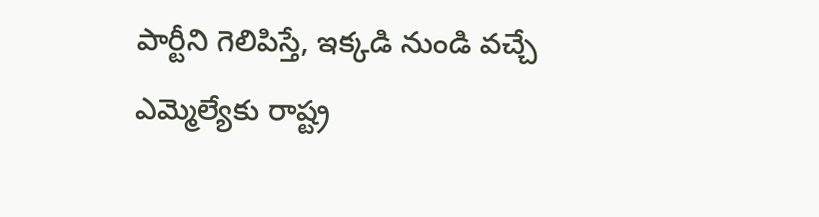పార్టీని గెలిపిస్తే, ఇక్కడి నుండి వచ్చే ఎమ్మెల్యేకు రాష్ట్ర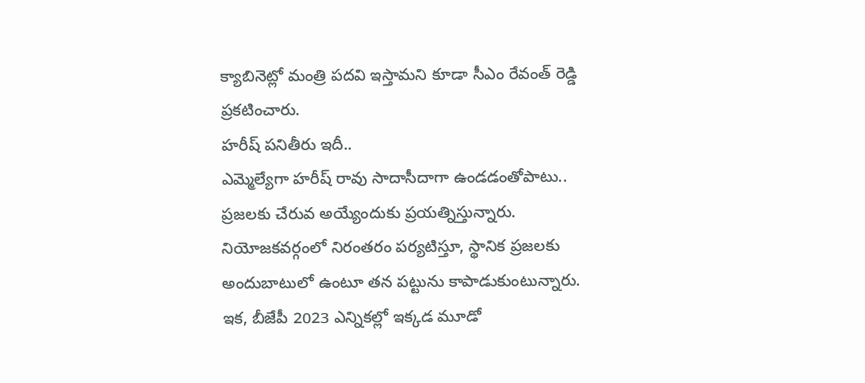క్యాబినెట్లో మంత్రి పదవి ఇస్తామని కూడా సీఎం రేవంత్ రెడ్డి ప్రకటించారు.
హరీష్ పనితీరు ఇదీ..
ఎమ్మెల్యేగా హరీష్ రావు సాదాసీదాగా ఉండడంతోపాటు.. ప్రజలకు చేరువ అయ్యేందుకు ప్రయత్నిస్తున్నారు. నియోజకవర్గంలో నిరంతరం పర్యటిస్తూ, స్థానిక ప్రజలకు అందుబాటులో ఉంటూ తన పట్టును కాపాడుకుంటున్నారు. ఇక, బీజేపీ 2023 ఎన్నికల్లో ఇక్కడ మూడో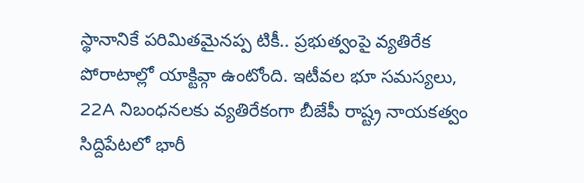స్థానానికే పరిమితమైనప్ప టికీ.. ప్రభుత్వంపై వ్యతిరేక పోరాటాల్లో యాక్టివ్గా ఉంటోంది. ఇటీవల భూ సమస్యలు, 22A నిబంధనలకు వ్యతిరేకంగా బీజేపీ రాష్ట్ర నాయకత్వం సిద్దిపేటలో భారీ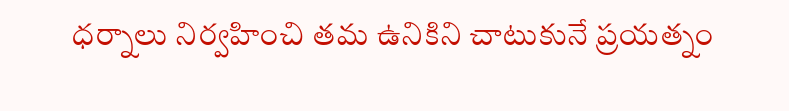ధర్నాలు నిర్వహించి తమ ఉనికిని చాటుకునే ప్రయత్నం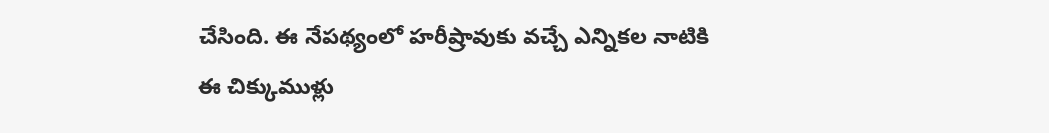చేసింది. ఈ నేపథ్యంలో హరీష్రావుకు వచ్చే ఎన్నికల నాటికి ఈ చిక్కుముళ్లు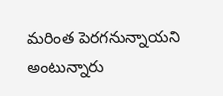మరింత పెరగనున్నాయని అంటున్నారు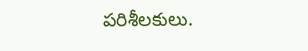పరిశీలకులు.